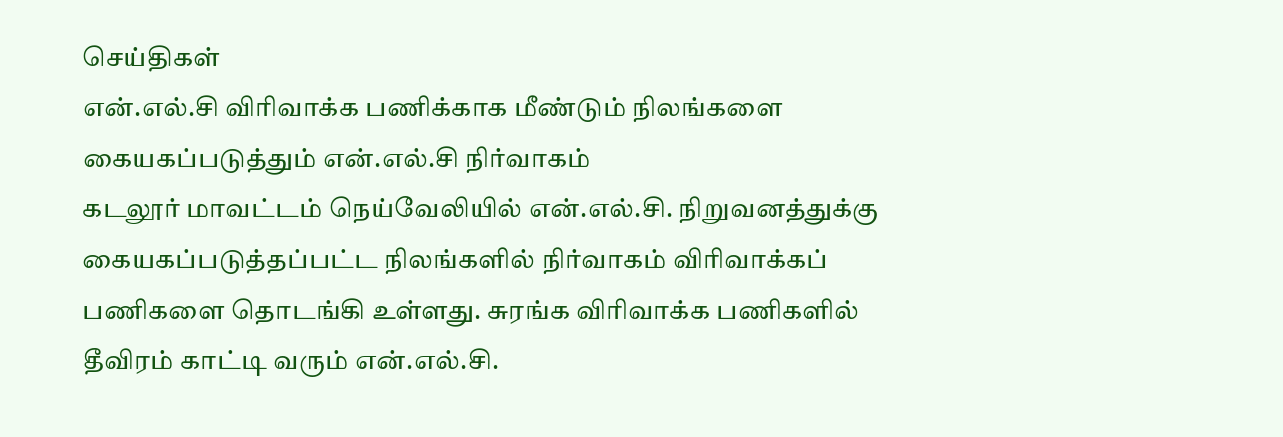செய்திகள்
என்.எல்.சி விரிவாக்க பணிக்காக மீண்டும் நிலங்களை கையகப்படுத்தும் என்.எல்.சி நிர்வாகம்
கடலூர் மாவட்டம் நெய்வேலியில் என்.எல்.சி. நிறுவனத்துக்கு கையகப்படுத்தப்பட்ட நிலங்களில் நிர்வாகம் விரிவாக்கப் பணிகளை தொடங்கி உள்ளது. சுரங்க விரிவாக்க பணிகளில் தீவிரம் காட்டி வரும் என்.எல்.சி.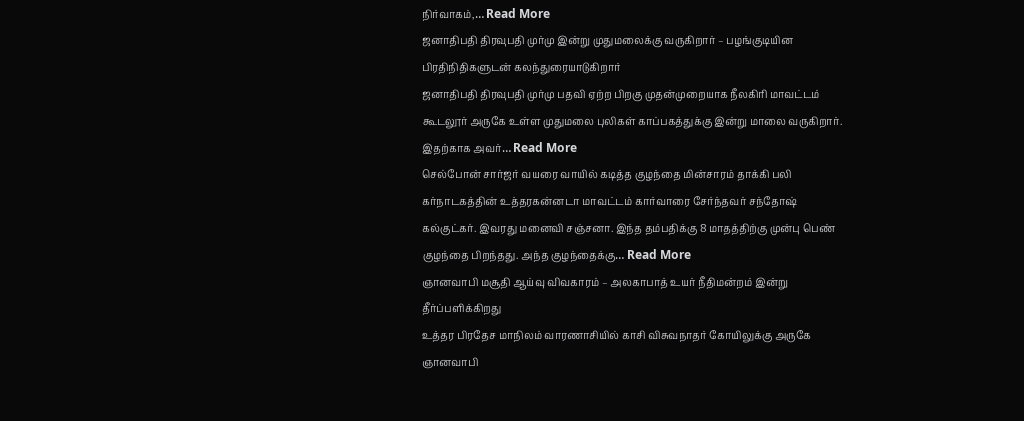நிர்வாகம்,… Read More
ஜனாதிபதி திரவுபதி முர்மு இன்று முதுமலைக்கு வருகிறார் – பழங்குடியின பிரதிநிதிகளுடன் கலந்துரையாடுகிறார்
ஜனாதிபதி திரவுபதி முர்மு பதவி ஏற்ற பிறகு முதன்முறையாக நீலகிரி மாவட்டம் கூடலூர் அருகே உள்ள முதுமலை புலிகள் காப்பகத்துக்கு இன்று மாலை வருகிறார். இதற்காக அவர்… Read More
செல்போன் சார்ஜர் வயரை வாயில் கடித்த குழந்தை மின்சாரம் தாக்கி பலி
கர்நாடகத்தின் உத்தரகன்னடா மாவட்டம் கார்வாரை சேர்ந்தவர் சந்தோஷ் கல்குட்கர். இவரது மனைவி சஞ்சனா. இந்த தம்பதிக்கு 8 மாதத்திற்கு முன்பு பெண் குழந்தை பிறந்தது. அந்த குழந்தைக்கு… Read More
ஞானவாபி மசூதி ஆய்வு விவகாரம் – அலகாபாத் உயர் நீதிமன்றம் இன்று தீர்ப்பளிக்கிறது
உத்தர பிரதேச மாநிலம் வாரணாசியில் காசி விசுவநாதர் கோயிலுக்கு அருகே ஞானவாபி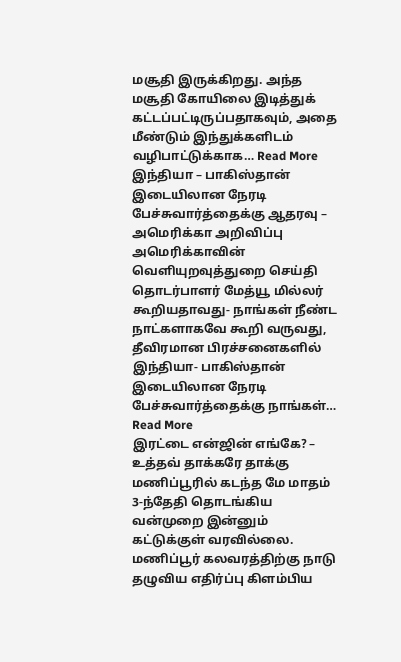மசூதி இருக்கிறது. அந்த மசூதி கோயிலை இடித்துக் கட்டப்பட்டிருப்பதாகவும், அதை மீண்டும் இந்துக்களிடம் வழிபாட்டுக்காக… Read More
இந்தியா – பாகிஸ்தான் இடையிலான நேரடி பேச்சுவார்த்தைக்கு ஆதரவு – அமெரிக்கா அறிவிப்பு
அமெரிக்காவின் வெளியுறவுத்துறை செய்தி தொடர்பாளர் மேத்யூ மில்லர் கூறியதாவது- நாங்கள் நீண்ட நாட்களாகவே கூறி வருவது, தீவிரமான பிரச்சனைகளில் இந்தியா- பாகிஸ்தான் இடையிலான நேரடி பேச்சுவார்த்தைக்கு நாங்கள்… Read More
இரட்டை என்ஜின் எங்கே? – உத்தவ் தாக்கரே தாக்கு
மணிப்பூரில் கடந்த மே மாதம் 3-ந்தேதி தொடங்கிய வன்முறை இன்னும் கட்டுக்குள் வரவில்லை. மணிப்பூர் கலவரத்திற்கு நாடு தழுவிய எதிர்ப்பு கிளம்பிய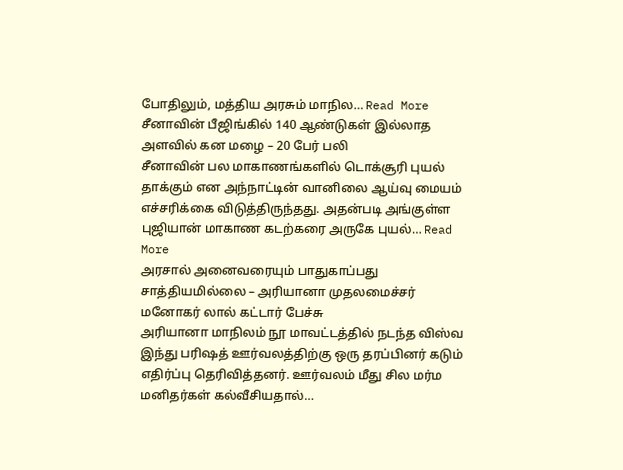போதிலும், மத்திய அரசும் மாநில… Read More
சீனாவின் பீஜிங்கில் 140 ஆண்டுகள் இல்லாத அளவில் கன மழை – 20 பேர் பலி
சீனாவின் பல மாகாணங்களில் டொக்சூரி புயல் தாக்கும் என அந்நாட்டின் வானிலை ஆய்வு மையம் எச்சரிக்கை விடுத்திருந்தது. அதன்படி அங்குள்ள புஜியான் மாகாண கடற்கரை அருகே புயல்… Read More
அரசால் அனைவரையும் பாதுகாப்பது சாத்தியமில்லை – அரியானா முதலமைச்சர் மனோகர் லால் கட்டார் பேச்சு
அரியானா மாநிலம் நூ மாவட்டத்தில் நடந்த விஸ்வ இந்து பரிஷத் ஊர்வலத்திற்கு ஒரு தரப்பினர் கடும் எதிர்ப்பு தெரிவித்தனர். ஊர்வலம் மீது சில மர்ம மனிதர்கள் கல்வீசியதால்…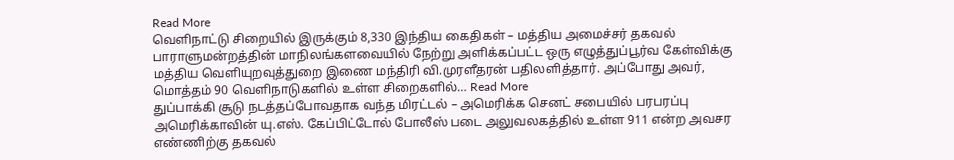Read More
வெளிநாட்டு சிறையில் இருக்கும் 8,330 இந்திய கைதிகள் – மத்திய அமைச்சர் தகவல்
பாராளுமன்றத்தின் மாநிலங்களவையில் நேற்று அளிக்கப்பட்ட ஒரு எழுத்துப்பூர்வ கேள்விக்கு மத்திய வெளியுறவுத்துறை இணை மந்திரி வி.முரளீதரன் பதிலளித்தார். அப்போது அவர், மொத்தம் 90 வெளிநாடுகளில் உள்ள சிறைகளில்… Read More
துப்பாக்கி சூடு நடத்தப்போவதாக வந்த மிரட்டல் – அமெரிக்க செனட் சபையில் பரபரப்பு
அமெரிக்காவின் யு.எஸ். கேப்பிட்டோல் போலீஸ் படை அலுவலகத்தில் உள்ள 911 என்ற அவசர எண்ணிற்கு தகவல்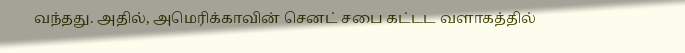வந்தது. அதில், அமெரிக்காவின் செனட் சபை கட்டட வளாகத்தில்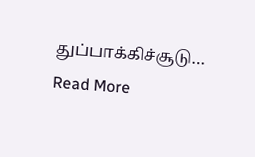துப்பாக்கிச்சூடு… Read More